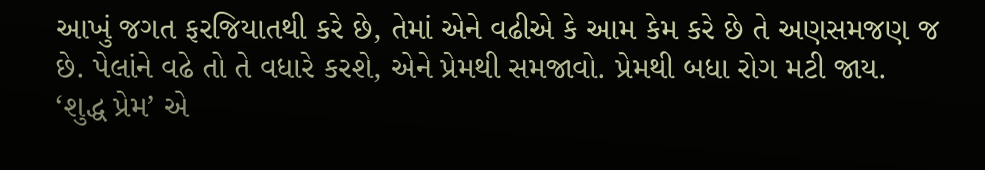આખું જગત ફરજિયાતથી કરે છે, તેમાં એને વઢીએ કે આમ કેમ કરે છે તે અણસમજણ જ છે. પેલાંને વઢે તો તે વધારે કરશે, એને પ્રેમથી સમજાવો. પ્રેમથી બધા રોગ મટી જાય. ‘શુદ્ધ પ્રેમ’ એ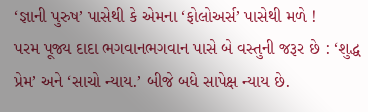‘જ્ઞાની પુરુષ’ પાસેથી કે એમના ‘ફોલોઅર્સ’ પાસેથી મળે !
પરમ પૂજ્ય દાદા ભગવાનભગવાન પાસે બે વસ્તુની જરૂર છે : ‘શુદ્ધ પ્રેમ’ અને ‘સાચો ન્યાય.’ બીજે બધે સાપેક્ષ ન્યાય છે.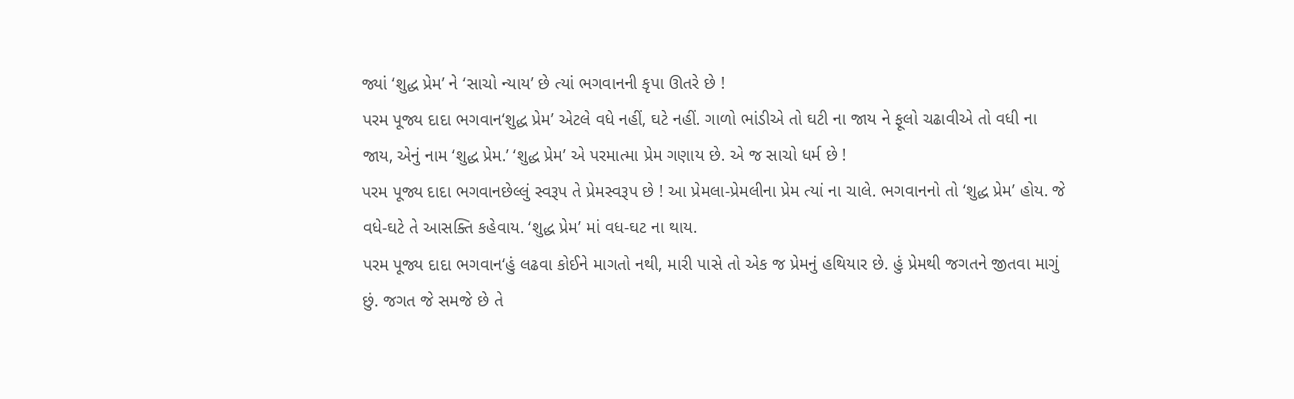જ્યાં ‘શુદ્ધ પ્રેમ’ ને ‘સાચો ન્યાય’ છે ત્યાં ભગવાનની કૃપા ઊતરે છે !
પરમ પૂજ્ય દાદા ભગવાન‘શુદ્ધ પ્રેમ’ એટલે વધે નહીં, ઘટે નહીં. ગાળો ભાંડીએ તો ઘટી ના જાય ને ફૂલો ચઢાવીએ તો વધી ના જાય, એનું નામ ‘શુદ્ધ પ્રેમ.’ ‘શુદ્ધ પ્રેમ’ એ પરમાત્મા પ્રેમ ગણાય છે. એ જ સાચો ધર્મ છે !
પરમ પૂજ્ય દાદા ભગવાનછેલ્લું સ્વરૂપ તે પ્રેમસ્વરૂપ છે ! આ પ્રેમલા-પ્રેમલીના પ્રેમ ત્યાં ના ચાલે. ભગવાનનો તો ‘શુદ્ધ પ્રેમ’ હોય. જે વધે-ઘટે તે આસક્તિ કહેવાય. ‘શુદ્ધ પ્રેમ’ માં વધ-ઘટ ના થાય.
પરમ પૂજ્ય દાદા ભગવાન‘હું લઢવા કોઈને માગતો નથી, મારી પાસે તો એક જ પ્રેમનું હથિયાર છે. હું પ્રેમથી જગતને જીતવા માગું છું. જગત જે સમજે છે તે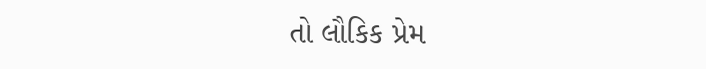તો લૌકિક પ્રેમ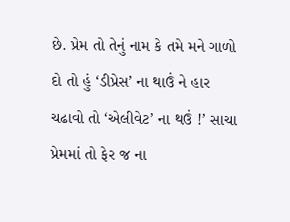છે. પ્રેમ તો તેનું નામ કે તમે મને ગાળો દો તો હું ‘ડીપ્રેસ’ ના થાઉં ને હાર ચઢાવો તો ‘એલીવેટ’ ના થઉં !’ સાચા પ્રેમમાં તો ફેર જ ના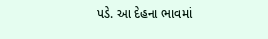પડે. આ દેહના ભાવમાં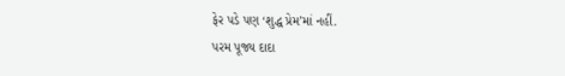ફેર પડે પણ ‘શુદ્ધ પ્રેમ’માં નહીં.
પરમ પૂજ્ય દાદા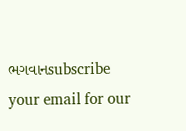ભગવાનsubscribe your email for our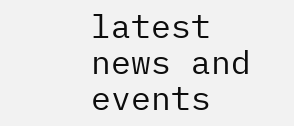latest news and events